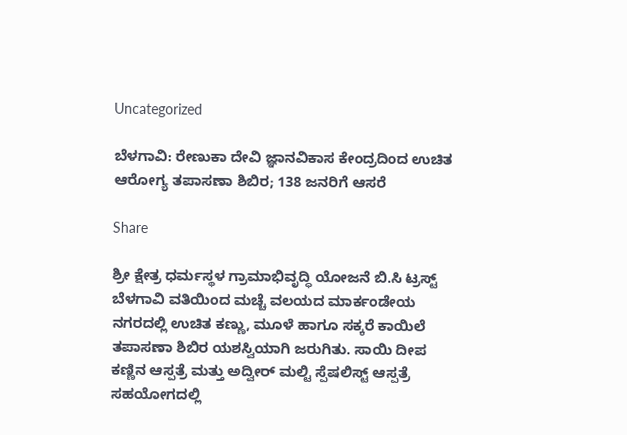Uncategorized

ಬೆಳಗಾವಿ: ರೇಣುಕಾ ದೇವಿ ಜ್ಞಾನವಿಕಾಸ ಕೇಂದ್ರದಿಂದ ಉಚಿತ ಆರೋಗ್ಯ ತಪಾಸಣಾ ಶಿಬಿರ; 138 ಜನರಿಗೆ ಆಸರೆ

Share

ಶ್ರೀ ಕ್ಷೇತ್ರ ಧರ್ಮಸ್ಥಳ ಗ್ರಾಮಾಭಿವೃದ್ಧಿ ಯೋಜನೆ ಬಿ.ಸಿ ಟ್ರಸ್ಟ್ ಬೆಳಗಾವಿ ವತಿಯಿಂದ ಮಚ್ಚೆ ವಲಯದ ಮಾರ್ಕಂಡೇಯ ನಗರದಲ್ಲಿ ಉಚಿತ ಕಣ್ಣು, ಮೂಳೆ ಹಾಗೂ ಸಕ್ಕರೆ ಕಾಯಿಲೆ ತಪಾಸಣಾ ಶಿಬಿರ ಯಶಸ್ವಿಯಾಗಿ ಜರುಗಿತು. ಸಾಯಿ ದೀಪ ಕಣ್ಣಿನ ಆಸ್ಪತ್ರೆ ಮತ್ತು ಅದ್ವೀರ್ ಮಲ್ಟಿ ಸ್ಪೆಷಲಿಸ್ಟ್ ಆಸ್ಪತ್ರೆ ಸಹಯೋಗದಲ್ಲಿ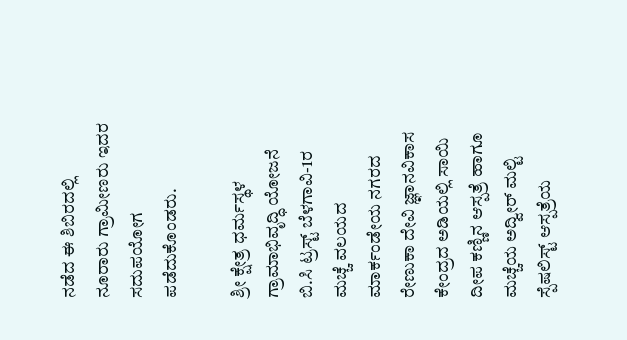ನಡೆದ ಈ ಶಿಬಿರದಲ್ಲಿ ನೂರಾರು ಗ್ರಾಮೀಣರು ಇದರ ಸದುಪಯೋಗ ಪಡೆದುಕೊಂಡರು.

ಶ್ರೀ ಕ್ಷೇತ್ರ ಧರ್ಮಸ್ಥಳ ಗ್ರಾಮಾಭಿವೃದ್ಧಿ ಯೋಜನೆ ಬಿ.ಸಿ ಟ್ರಸ್ಟ್ ಬೆಳಗಾವಿ-1ರ ಮಚ್ಚೆ ವಲಯದ ಮಾರ್ಕಂಡೇಯ ನಗರದ ರೇಣುಕಾ ದೇವಿ ಜ್ಞಾನವಿಕಾಸ ಕೇಂದ್ರದ ಅಡಿಯಲ್ಲಿ ಸಾಯಿ ದೀಪ ಕಣ್ಣಿನ ಆಸ್ಪತ್ರೆ ಹಾಗೂ ಮಚ್ಚೆಯ ಅದ್ವೀರ್ ಮಲ್ಟಿ ಸ್ಪೆಷಲಿಸ್ಟ್ ಆಸ್ಪತ್ರೆಯ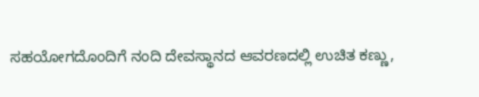ಸಹಯೋಗದೊಂದಿಗೆ ನಂದಿ ದೇವಸ್ಥಾನದ ಆವರಣದಲ್ಲಿ ಉಚಿತ ಕಣ್ಣು,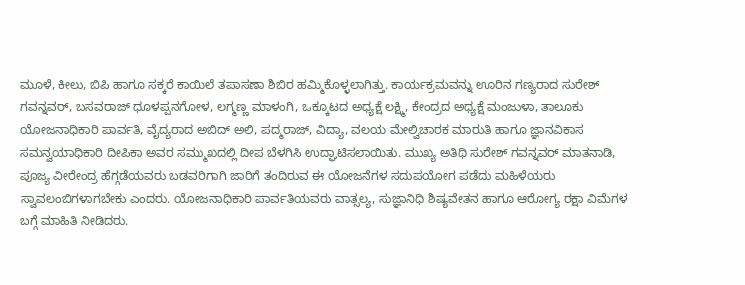ಮೂಳೆ, ಕೀಲು, ಬಿಪಿ ಹಾಗೂ ಸಕ್ಕರೆ ಕಾಯಿಲೆ ತಪಾಸಣಾ ಶಿಬಿರ ಹಮ್ಮಿಕೊಳ್ಳಲಾಗಿತ್ತು. ಕಾರ್ಯಕ್ರಮವನ್ನು ಊರಿನ ಗಣ್ಯರಾದ ಸುರೇಶ್ ಗವನ್ನವರ್, ಬಸವರಾಜ್ ಧೂಳಪ್ಪನಗೋಳ, ಲಗ್ಮಣ್ಣ ಮಾಳಂಗಿ, ಒಕ್ಕೂಟದ ಅಧ್ಯಕ್ಷೆ ಲಕ್ಷ್ಮಿ, ಕೇಂದ್ರದ ಅಧ್ಯಕ್ಷೆ ಮಂಜುಳಾ, ತಾಲೂಕು ಯೋಜನಾಧಿಕಾರಿ ಪಾರ್ವತಿ, ವೈದ್ಯರಾದ ಅಬಿದ್ ಅಲಿ, ಪದ್ಮರಾಜ್, ವಿದ್ಯಾ, ವಲಯ ಮೇಲ್ವಿಚಾರಕ ಮಾರುತಿ ಹಾಗೂ ಜ್ಞಾನವಿಕಾಸ ಸಮನ್ವಯಾಧಿಕಾರಿ ದೀಪಿಕಾ ಅವರ ಸಮ್ಮುಖದಲ್ಲಿ ದೀಪ ಬೆಳಗಿಸಿ ಉದ್ಘಾಟಿಸಲಾಯಿತು. ಮುಖ್ಯ ಅತಿಥಿ ಸುರೇಶ್ ಗವನ್ನವರ್ ಮಾತನಾಡಿ, ಪೂಜ್ಯ ವೀರೇಂದ್ರ ಹೆಗ್ಗಡೆಯವರು ಬಡವರಿಗಾಗಿ ಜಾರಿಗೆ ತಂದಿರುವ ಈ ಯೋಜನೆಗಳ ಸದುಪಯೋಗ ಪಡೆದು ಮಹಿಳೆಯರು ಸ್ವಾವಲಂಬಿಗಳಾಗಬೇಕು ಎಂದರು. ಯೋಜನಾಧಿಕಾರಿ ಪಾರ್ವತಿಯವರು ವಾತ್ಸಲ್ಯ, ಸುಜ್ಞಾನಿಧಿ ಶಿಷ್ಯವೇತನ ಹಾಗೂ ಆರೋಗ್ಯ ರಕ್ಷಾ ವಿಮೆಗಳ ಬಗ್ಗೆ ಮಾಹಿತಿ ನೀಡಿದರು.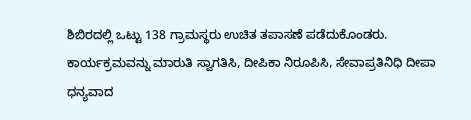ಶಿಬಿರದಲ್ಲಿ ಒಟ್ಟು 138 ಗ್ರಾಮಸ್ಥರು ಉಚಿತ ತಪಾಸಣೆ ಪಡೆದುಕೊಂಡರು. ಕಾರ್ಯಕ್ರಮವನ್ನು ಮಾರುತಿ ಸ್ವಾಗತಿಸಿ, ದೀಪಿಕಾ ನಿರೂಪಿಸಿ, ಸೇವಾಪ್ರತಿನಿಧಿ ದೀಪಾ ಧನ್ಯವಾದ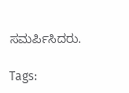ಸಮರ್ಪಿಸಿದರು.

Tags: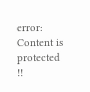error: Content is protected !!